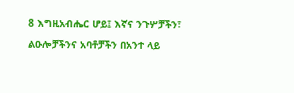8 እግዚአብሔር ሆይ፤ እኛና ንጉሦቻችን፣ ልዑሎቻችንና አባቶቻችን በአንተ ላይ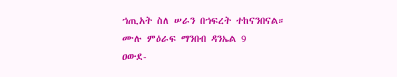ኀጢአት ስለ ሠራን በኀፍረት ተከናንበናል።
ሙሉ ምዕራፍ ማንበብ ዳንኤል 9
ዐውደ-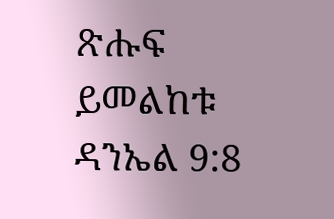ጽሑፍ ይመልከቱ ዳንኤል 9:8